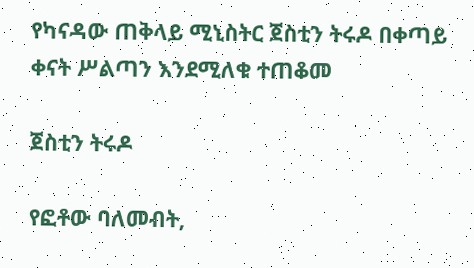የካናዳው ጠቅላይ ሚኒስትር ጀስቲን ትሩዶ በቀጣይ ቀናት ሥልጣን እንደሚለቁ ተጠቆመ

ጀስቲን ትሩዶ

የፎቶው ባለመብት,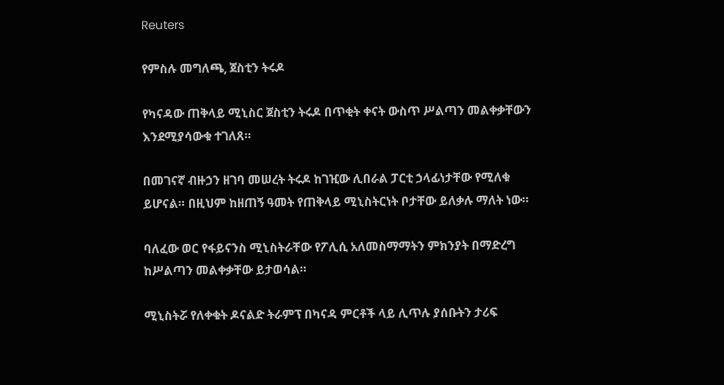Reuters

የምስሉ መግለጫ, ጀስቲን ትሩዶ

የካናዳው ጠቅላይ ሚኒስር ጀስቲን ትሩዶ በጥቂት ቀናት ውስጥ ሥልጣን መልቀቃቸውን እንደሚያሳውቁ ተገለጸ።

በመገናኛ ብዙኃን ዘገባ መሠረት ትሩዶ ከገዢው ሊበራል ፓርቲ ኃላፊነታቸው የሚለቁ ይሆናል። በዚህም ከዘጠኝ ዓመት የጠቅላይ ሚኒስትርነት ቦታቸው ይለቃሉ ማለት ነው።

ባለፈው ወር የፋይናንስ ሚኒስትራቸው የፖሊሲ አለመስማማትን ምክንያት በማድረግ ከሥልጣን መልቀቃቸው ይታወሳል።

ሚኒስትሯ የለቀቁት ዶናልድ ትራምፕ በካናዳ ምርቶች ላይ ሊጥሉ ያሰቡትን ታሪፍ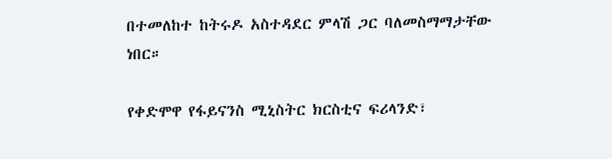በተመለከተ ከትሩዶ አስተዳደር ምላሽ ጋር ባለመስማማታቸው ነበር።

የቀድሞዋ የፋይናንስ ሚኒስትር ክርስቲና ፍሪላንድ፣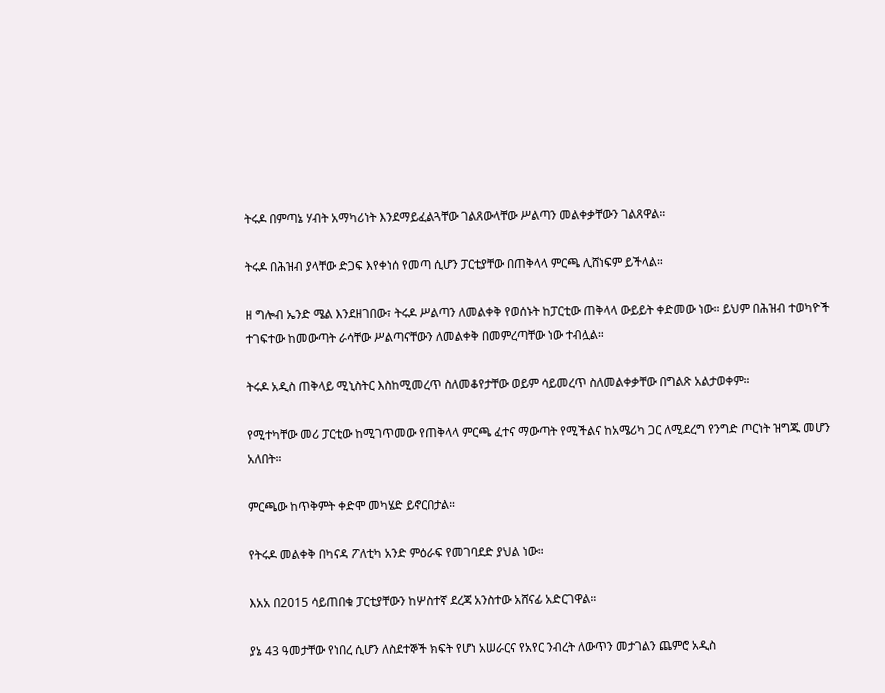ትሩዶ በምጣኔ ሃብት አማካሪነት እንደማይፈልጓቸው ገልጸውላቸው ሥልጣን መልቀቃቸውን ገልጸዋል።

ትሩዶ በሕዝብ ያላቸው ድጋፍ እየቀነሰ የመጣ ሲሆን ፓርቲያቸው በጠቅላላ ምርጫ ሊሸነፍም ይችላል።

ዘ ግሎብ ኤንድ ሜል እንደዘገበው፣ ትሩዶ ሥልጣን ለመልቀቅ የወሰኑት ከፓርቲው ጠቅላላ ውይይት ቀድመው ነው። ይህም በሕዝብ ተወካዮች ተገፍተው ከመውጣት ራሳቸው ሥልጣናቸውን ለመልቀቅ በመምረጣቸው ነው ተብሏል።

ትሩዶ አዲስ ጠቅላይ ሚኒስትር እስከሚመረጥ ስለመቆየታቸው ወይም ሳይመረጥ ስለመልቀቃቸው በግልጽ አልታወቀም።

የሚተካቸው መሪ ፓርቲው ከሚገጥመው የጠቅላላ ምርጫ ፈተና ማውጣት የሚችልና ከአሜሪካ ጋር ለሚደረግ የንግድ ጦርነት ዝግጁ መሆን አለበት።

ምርጫው ከጥቅምት ቀድሞ መካሄድ ይኖርበታል።

የትሩዶ መልቀቅ በካናዳ ፖለቲካ አንድ ምዕራፍ የመገባደድ ያህል ነው።

እአአ በ2015 ሳይጠበቁ ፓርቲያቸውን ከሦስተኛ ደረጃ አንስተው አሸናፊ አድርገዋል።

ያኔ 43 ዓመታቸው የነበረ ሲሆን ለስደተኞች ክፍት የሆነ አሠራርና የአየር ንብረት ለውጥን መታገልን ጨምሮ አዲስ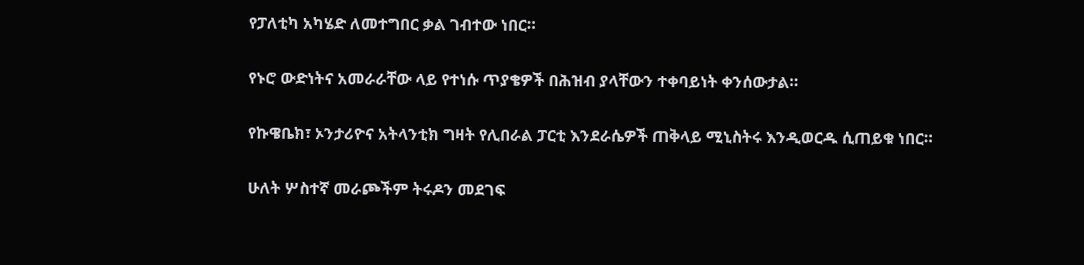የፓለቲካ አካሄድ ለመተግበር ቃል ገብተው ነበር።

የኑሮ ውድነትና አመራራቸው ላይ የተነሱ ጥያቄዎች በሕዝብ ያላቸውን ተቀባይነት ቀንሰውታል።

የኩዌቤክ፣ ኦንታሪዮና አትላንቲክ ግዛት የሊበራል ፓርቲ እንደራሴዎች ጠቅላይ ሚኒስትሩ እንዲወርዱ ሲጠይቁ ነበር።

ሁለት ሦስተኛ መራጮችም ትሩዶን መደገፍ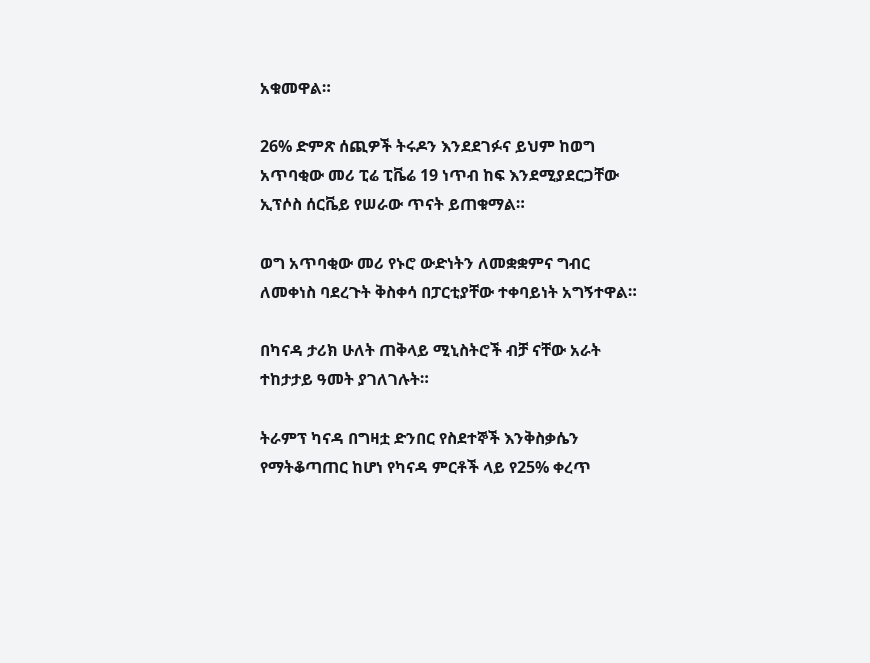አቁመዋል።

26% ድምጽ ሰጪዎች ትሩዶን እንደደገፉና ይህም ከወግ አጥባቂው መሪ ፒሬ ፒቬሬ 19 ነጥብ ከፍ እንደሚያደርጋቸው ኢፕሶስ ሰርቬይ የሠራው ጥናት ይጠቁማል።

ወግ አጥባቂው መሪ የኑሮ ውድነትን ለመቋቋምና ግብር ለመቀነስ ባደረጉት ቅስቀሳ በፓርቲያቸው ተቀባይነት አግኝተዋል።

በካናዳ ታሪክ ሁለት ጠቅላይ ሚኒስትሮች ብቻ ናቸው አራት ተከታታይ ዓመት ያገለገሉት።

ትራምፕ ካናዳ በግዛቷ ድንበር የስደተኞች እንቅስቃሴን የማትቆጣጠር ከሆነ የካናዳ ምርቶች ላይ የ25% ቀረጥ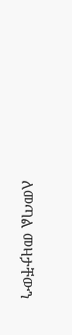ለመጣል መዛታቸውን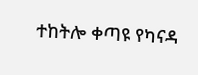ተከትሎ ቀጣዩ የካናዳ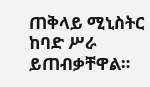ጠቅላይ ሚኒስትር ከባድ ሥራ ይጠብቃቸዋል።